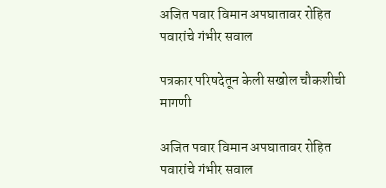अजित पवार विमान अपघातावर रोहित पवारांचे गंभीर सवाल

पत्रकार परिषदेतून केली सखोल चौकशीची मागणी

अजित पवार विमान अपघातावर रोहित पवारांचे गंभीर सवाल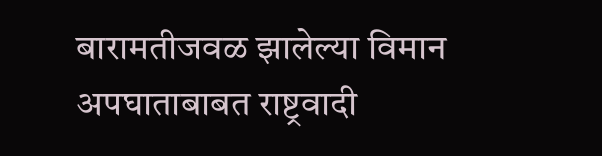बारामतीजवळ झालेल्या विमान अपघाताबाबत राष्ट्रवादी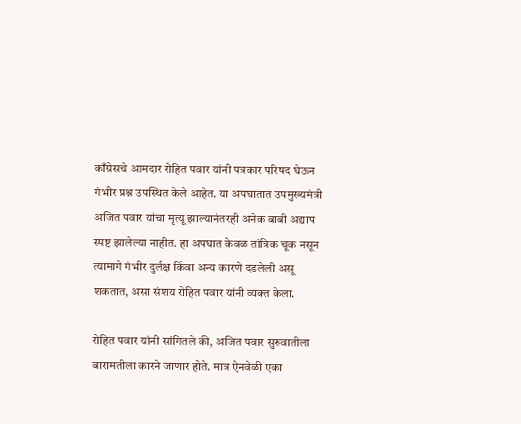काँग्रेसचे आमदार रोहित पवार यांनी पत्रकार परिषद घेऊन गंभीर प्रश्न उपस्थित केले आहेत. या अपघातात उपमुख्यमंत्री अजित पवार यांचा मृत्यू झाल्यानंतरही अनेक बाबी अद्याप स्पष्ट झालेल्या नाहीत. हा अपघात केवळ तांत्रिक चूक नसून त्यामागे गंभीर दुर्लक्ष किंवा अन्य कारणे दडलेली असू शकतात, असा संशय रोहित पवार यांनी व्यक्त केला.

रोहित पवार यांनी सांगितले की, अजित पवार सुरुवातीला बारामतीला कारने जाणार होते. मात्र ऐनवेळी एका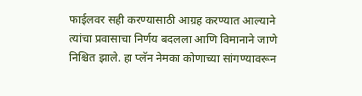फाईलवर सही करण्यासाठी आग्रह करण्यात आल्याने त्यांचा प्रवासाचा निर्णय बदलला आणि विमानाने जाणे निश्चित झाले. हा प्लॅन नेमका कोणाच्या सांगण्यावरून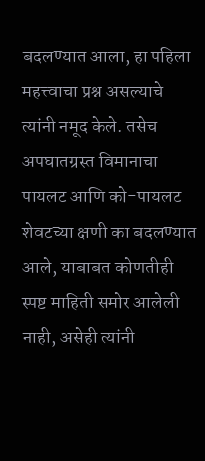बदलण्यात आला, हा पहिला महत्त्वाचा प्रश्न असल्याचे त्यांनी नमूद केले. तसेच अपघातग्रस्त विमानाचा पायलट आणि को-पायलट शेवटच्या क्षणी का बदलण्यात आले, याबाबत कोणतीही स्पष्ट माहिती समोर आलेली नाही, असेही त्यांनी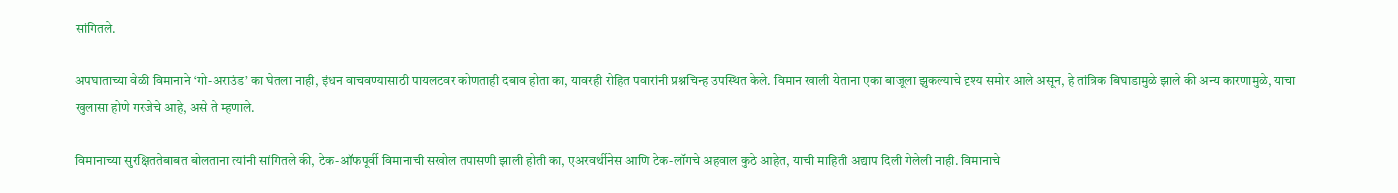सांगितले.

अपघाताच्या वेळी विमानाने ‘गो-अराउंड’ का घेतला नाही, इंधन वाचवण्यासाठी पायलटवर कोणताही दबाव होता का, यावरही रोहित पवारांनी प्रश्नचिन्ह उपस्थित केले. विमान खाली येताना एका बाजूला झुकल्याचे दृश्य समोर आले असून, हे तांत्रिक बिघाडामुळे झाले की अन्य कारणामुळे, याचा खुलासा होणे गरजेचे आहे, असे ते म्हणाले.

विमानाच्या सुरक्षिततेबाबत बोलताना त्यांनी सांगितले की, टेक-ऑफपूर्वी विमानाची सखोल तपासणी झाली होती का, एअरवर्थीनेस आणि टेक-लॉगचे अहवाल कुठे आहेत, याची माहिती अद्याप दिली गेलेली नाही. विमानाचे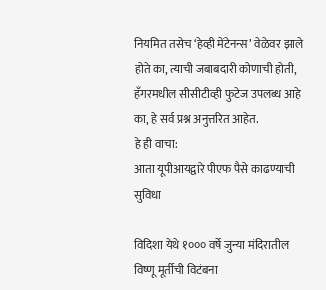नियमित तसेच ‘हेव्ही मेंटेनन्स’ वेळेवर झाले होते का, त्याची जबाबदारी कोणाची होती, हँगरमधील सीसीटीव्ही फुटेज उपलब्ध आहे का, हे सर्व प्रश्न अनुत्तरित आहेत.
हे ही वाचा:
आता यूपीआयद्वारे पीएफ पैसे काढण्याची सुविधा

विदिशा येथे १००० वर्षे जुन्या मंदिरातील विष्णू मूर्तीची विटंबना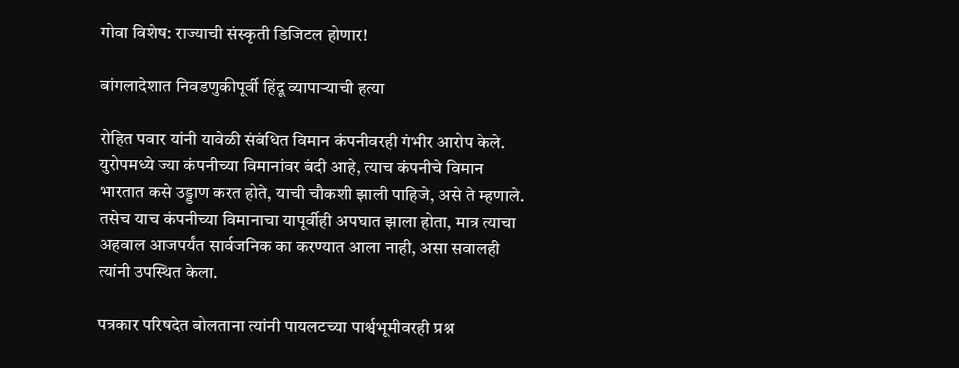गोवा विशेष: राज्याची संस्कृती डिजिटल होणार!

बांगलादेशात निवडणुकीपूर्वी हिंदू व्यापाऱ्याची हत्या

रोहित पवार यांनी यावेळी संबंधित विमान कंपनीवरही गंभीर आरोप केले. युरोपमध्ये ज्या कंपनीच्या विमानांवर बंदी आहे, त्याच कंपनीचे विमान भारतात कसे उड्डाण करत होते, याची चौकशी झाली पाहिजे, असे ते म्हणाले. तसेच याच कंपनीच्या विमानाचा यापूर्वीही अपघात झाला होता, मात्र त्याचा अहवाल आजपर्यंत सार्वजनिक का करण्यात आला नाही, असा सवालही त्यांनी उपस्थित केला.

पत्रकार परिषदेत बोलताना त्यांनी पायलटच्या पार्श्वभूमीवरही प्रश्न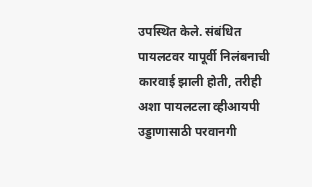उपस्थित केले. संबंधित पायलटवर यापूर्वी निलंबनाची कारवाई झाली होती, तरीही अशा पायलटला व्हीआयपी उड्डाणासाठी परवानगी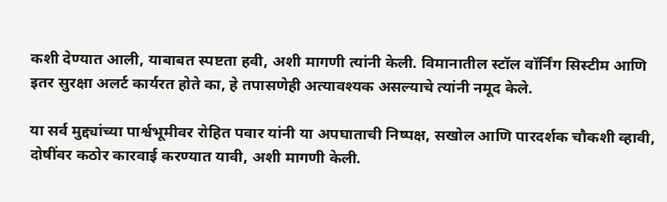कशी देण्यात आली, याबाबत स्पष्टता हवी, अशी मागणी त्यांनी केली. विमानातील स्टॉल वॉर्निंग सिस्टीम आणि इतर सुरक्षा अलर्ट कार्यरत होते का, हे तपासणेही अत्यावश्यक असल्याचे त्यांनी नमूद केले.

या सर्व मुद्द्यांच्या पार्श्वभूमीवर रोहित पवार यांनी या अपघाताची निष्पक्ष, सखोल आणि पारदर्शक चौकशी व्हावी, दोषींवर कठोर कारवाई करण्यात यावी, अशी मागणी केली.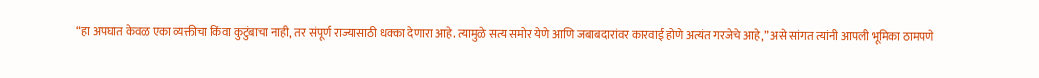“हा अपघात केवळ एका व्यक्तीचा किंवा कुटुंबाचा नाही, तर संपूर्ण राज्यासाठी धक्का देणारा आहे. त्यामुळे सत्य समोर येणे आणि जबाबदारांवर कारवाई होणे अत्यंत गरजेचे आहे,” असे सांगत त्यांनी आपली भूमिका ठामपणे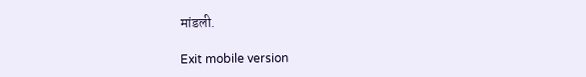मांडली.

Exit mobile version